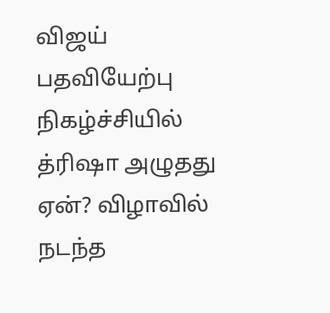விஜய் பதவியேற்பு நிகழ்ச்சியில் த்ரிஷா அழுதது ஏன்? விழாவில் நடந்த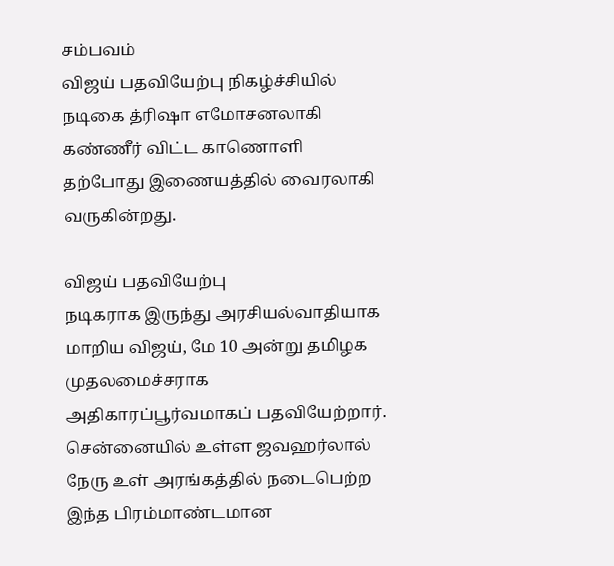சம்பவம்
விஜய் பதவியேற்பு நிகழ்ச்சியில் நடிகை த்ரிஷா எமோசனலாகி கண்ணீர் விட்ட காணொளி தற்போது இணையத்தில் வைரலாகி வருகின்றது.

விஜய் பதவியேற்பு
நடிகராக இருந்து அரசியல்வாதியாக மாறிய விஜய், மே 10 அன்று தமிழக முதலமைச்சராக அதிகாரப்பூர்வமாகப் பதவியேற்றார்.
சென்னையில் உள்ள ஜவஹர்லால் நேரு உள் அரங்கத்தில் நடைபெற்ற இந்த பிரம்மாண்டமான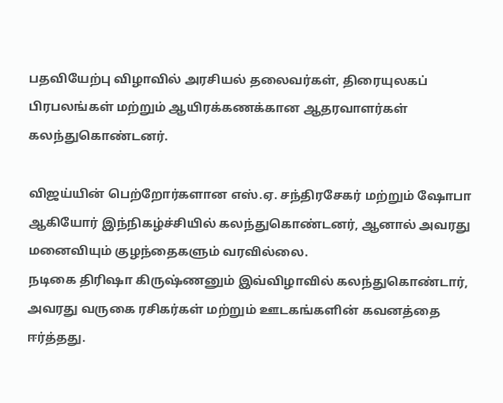பதவியேற்பு விழாவில் அரசியல் தலைவர்கள், திரையுலகப் பிரபலங்கள் மற்றும் ஆயிரக்கணக்கான ஆதரவாளர்கள் கலந்துகொண்டனர்.

விஜய்யின் பெற்றோர்களான எஸ்.ஏ. சந்திரசேகர் மற்றும் ஷோபா ஆகியோர் இந்நிகழ்ச்சியில் கலந்துகொண்டனர், ஆனால் அவரது மனைவியும் குழந்தைகளும் வரவில்லை.
நடிகை திரிஷா கிருஷ்ணனும் இவ்விழாவில் கலந்துகொண்டார், அவரது வருகை ரசிகர்கள் மற்றும் ஊடகங்களின் கவனத்தை ஈர்த்தது.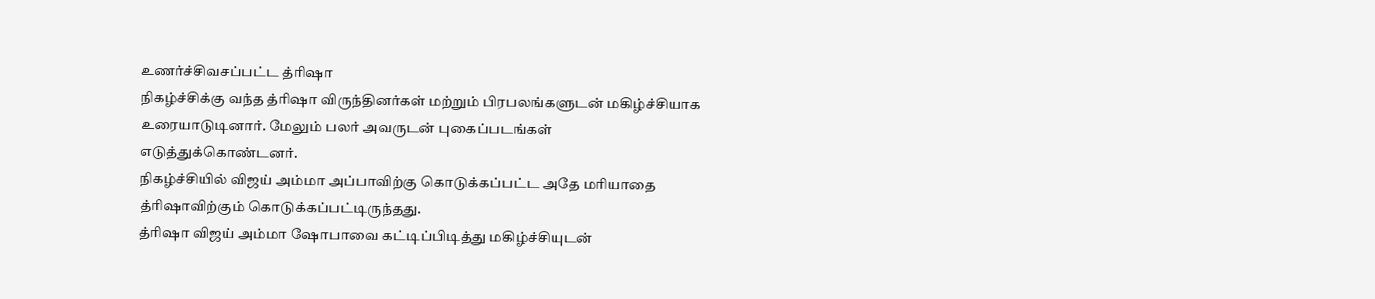உணர்ச்சிவசப்பட்ட த்ரிஷா
நிகழ்ச்சிக்கு வந்த த்ரிஷா விருந்தினர்கள் மற்றும் பிரபலங்களுடன் மகிழ்ச்சியாக உரையாடுடினார். மேலும் பலர் அவருடன் புகைப்படங்கள் எடுத்துக்கொண்டனர்.
நிகழ்ச்சியில் விஜய் அம்மா அப்பாவிற்கு கொடுக்கப்பட்ட அதே மரியாதை த்ரிஷாவிற்கும் கொடுக்கப்பட்டிருந்தது.
த்ரிஷா விஜய் அம்மா ஷோபாவை கட்டிப்பிடித்து மகிழ்ச்சியுடன்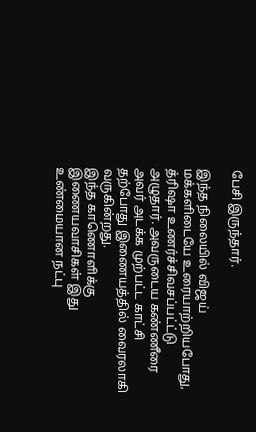பேசி இருந்தார்.

இந்த நிலையில் விஜய் மக்களிடையே உரையாற்றியபோது, த்ரிஷா உணர்ச்சிவசப்பட்ட்டு அழுதார். அவருடைய கண்ணீரை அவர் அடக்க முற்பட்ட காட்சி தற்போது இணையத்தில் வைரலாகி வருகின்றது.
இந்த காணொளிக்கு இணையவாசிகள் இது உண்மையான நட்பு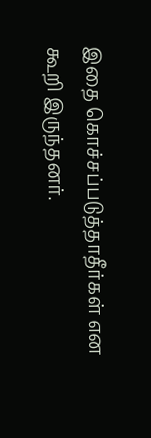இதை கொச்சப்படுத்தாதீர்கள் என கூறி இருந்தனர்.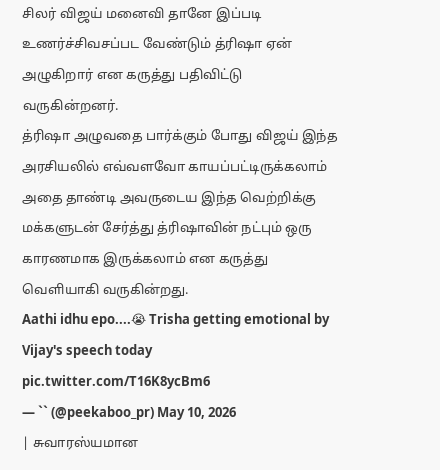சிலர் விஜய் மனைவி தானே இப்படி உணர்ச்சிவசப்பட வேண்டும் த்ரிஷா ஏன் அழுகிறார் என கருத்து பதிவிட்டு வருகின்றனர்.
த்ரிஷா அழுவதை பார்க்கும் போது விஜய் இந்த அரசியலில் எவ்வளவோ காயப்பட்டிருக்கலாம் அதை தாண்டி அவருடைய இந்த வெற்றிக்கு மக்களுடன் சேர்த்து த்ரிஷாவின் நட்பும் ஒரு காரணமாக இருக்கலாம் என கருத்து வெளியாகி வருகின்றது.
Aathi idhu epo....😭 Trisha getting emotional by Vijay's speech today pic.twitter.com/T16K8ycBm6
— `` (@peekaboo_pr) May 10, 2026
| சுவாரஸ்யமான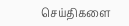செய்திகளை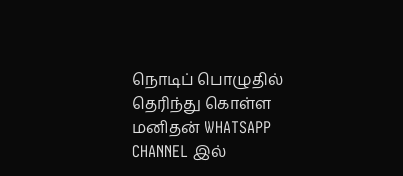நொடிப் பொழுதில் தெரிந்து கொள்ள மனிதன் WHATSAPP CHANNEL இல்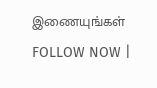இணையுங்கள் FOLLOW NOW |